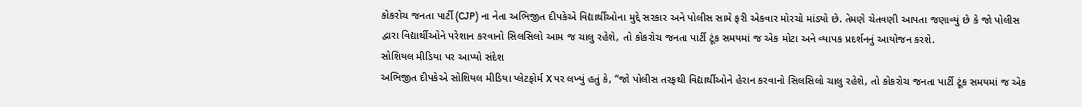કોકરોચ જનતા પાર્ટી (CJP) ના નેતા અભિજીત દીપકેએ વિદ્યાર્થીઓના મુદ્દે સરકાર અને પોલીસ સામે ફરી એકવાર મોરચો માંડ્યો છે. તેમણે ચેતવણી આપતા જણાવ્યું છે કે જો પોલીસ દ્વારા વિદ્યાર્થીઓને પરેશાન કરવાનો સિલસિલો આમ જ ચાલુ રહેશે, તો કોકરોચ જનતા પાર્ટી ટૂંક સમયમાં જ એક મોટા અને વ્યાપક પ્રદર્શનનું આયોજન કરશે.
સોશિયલ મીડિયા પર આપ્યો સંદેશ
અભિજીત દીપકેએ સોશિયલ મીડિયા પ્લેટફોર્મ X પર લખ્યું હતું કે, “જો પોલીસ તરફથી વિદ્યાર્થીઓને હેરાન કરવાનો સિલસિલો ચાલુ રહેશે, તો કોકરોચ જનતા પાર્ટી ટૂંક સમયમાં જ એક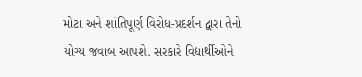મોટા અને શાંતિપૂર્ણ વિરોધ-પ્રદર્શન દ્વારા તેનો યોગ્ય જવાબ આપશે. સરકારે વિદ્યાર્થીઓને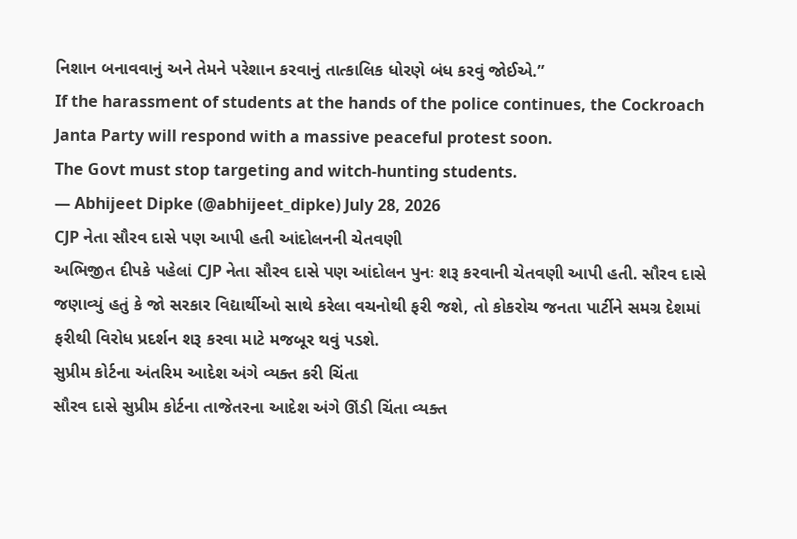નિશાન બનાવવાનું અને તેમને પરેશાન કરવાનું તાત્કાલિક ધોરણે બંધ કરવું જોઈએ.”
If the harassment of students at the hands of the police continues, the Cockroach Janta Party will respond with a massive peaceful protest soon.
The Govt must stop targeting and witch-hunting students.
— Abhijeet Dipke (@abhijeet_dipke) July 28, 2026
CJP નેતા સૌરવ દાસે પણ આપી હતી આંદોલનની ચેતવણી
અભિજીત દીપકે પહેલાં CJP નેતા સૌરવ દાસે પણ આંદોલન પુનઃ શરૂ કરવાની ચેતવણી આપી હતી. સૌરવ દાસે જણાવ્યું હતું કે જો સરકાર વિદ્યાર્થીઓ સાથે કરેલા વચનોથી ફરી જશે, તો કોકરોચ જનતા પાર્ટીને સમગ્ર દેશમાં ફરીથી વિરોધ પ્રદર્શન શરૂ કરવા માટે મજબૂર થવું પડશે.
સુપ્રીમ કોર્ટના અંતરિમ આદેશ અંગે વ્યક્ત કરી ચિંતા
સૌરવ દાસે સુપ્રીમ કોર્ટના તાજેતરના આદેશ અંગે ઊંડી ચિંતા વ્યક્ત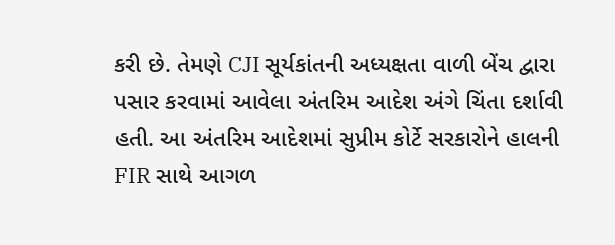કરી છે. તેમણે CJI સૂર્યકાંતની અધ્યક્ષતા વાળી બેંચ દ્વારા પસાર કરવામાં આવેલા અંતરિમ આદેશ અંગે ચિંતા દર્શાવી હતી. આ અંતરિમ આદેશમાં સુપ્રીમ કોર્ટે સરકારોને હાલની FIR સાથે આગળ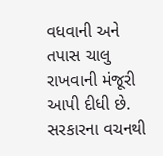વધવાની અને તપાસ ચાલુ રાખવાની મંજૂરી આપી દીધી છે.
સરકારના વચનથી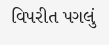વિપરીત પગલું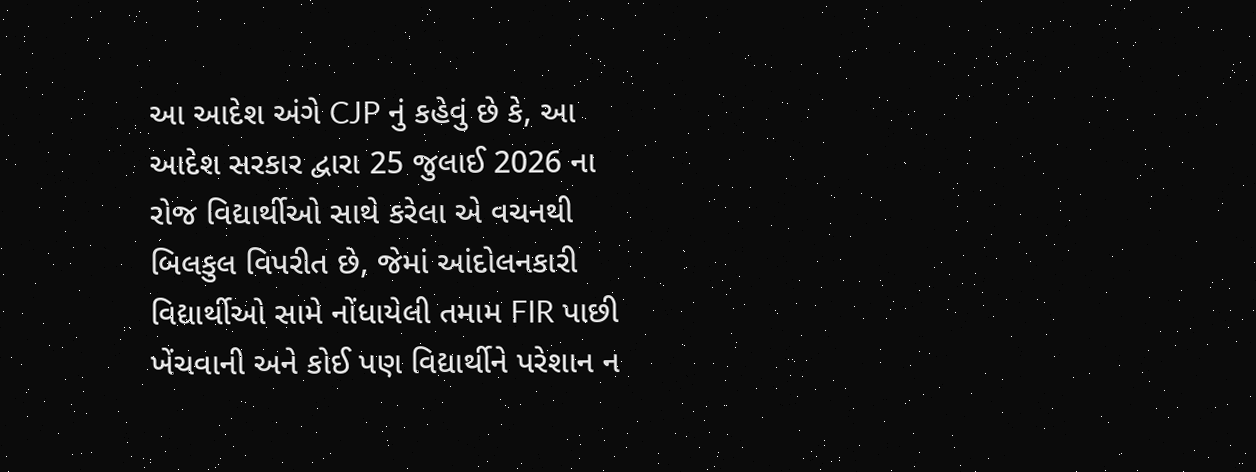આ આદેશ અંગે CJP નું કહેવું છે કે, આ આદેશ સરકાર દ્વારા 25 જુલાઈ 2026 ના રોજ વિદ્યાર્થીઓ સાથે કરેલા એ વચનથી બિલકુલ વિપરીત છે, જેમાં આંદોલનકારી વિદ્યાર્થીઓ સામે નોંધાયેલી તમામ FIR પાછી ખેંચવાની અને કોઈ પણ વિદ્યાર્થીને પરેશાન ન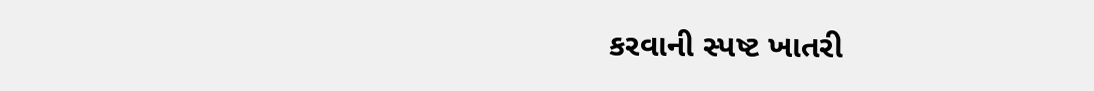કરવાની સ્પષ્ટ ખાતરી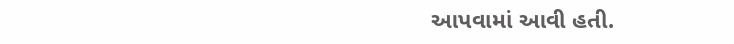આપવામાં આવી હતી.